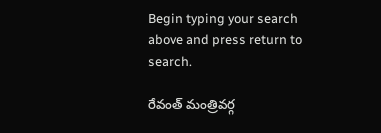Begin typing your search above and press return to search.

రేవంత్ మంత్రివర్గ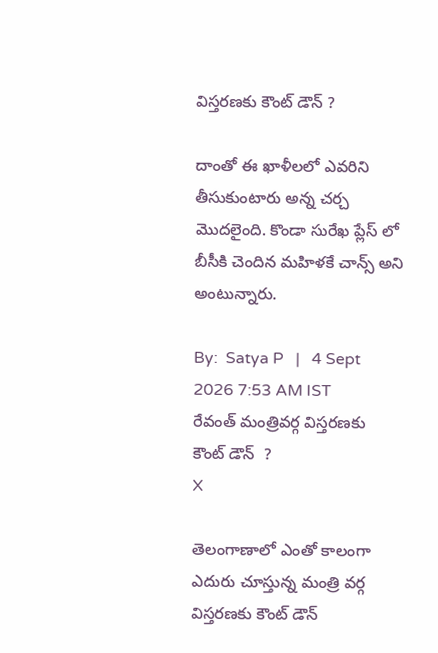విస్తరణకు కౌంట్ డౌన్ ?

దాంతో ఈ ఖాళీలలో ఎవరిని తీసుకుంటారు అన్న చర్చ మొదలైంది. కొండా సురేఖ ప్లేస్ లో బీసీకి చెందిన మహిళకే చాన్స్ అని అంటున్నారు.

By:  Satya P   |   4 Sept 2026 7:53 AM IST
రేవంత్ మంత్రివర్గ విస్తరణకు  కౌంట్ డౌన్  ?
X

తెలంగాణాలో ఎంతో కాలంగా ఎదురు చూస్తున్న మంత్రి వర్గ విస్తరణకు కౌంట్ డౌన్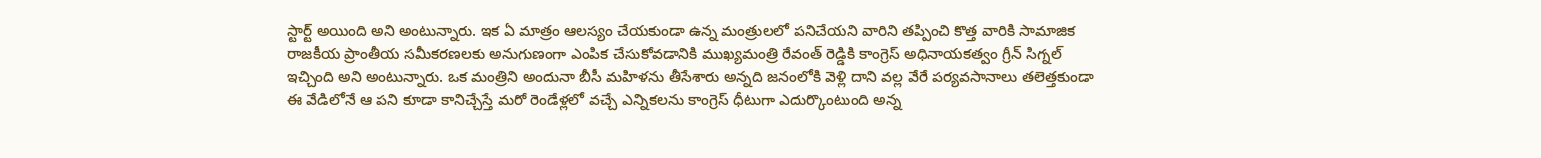స్టార్ట్ అయింది అని అంటున్నారు. ఇక ఏ మాత్రం ఆలస్యం చేయకుండా ఉన్న మంత్రులలో పనిచేయని వారిని తప్పించి కొత్త వారికి సామాజిక రాజకీయ ప్రాంతీయ సమీకరణలకు అనుగుణంగా ఎంపిక చేసుకోవడానికి ముఖ్యమంత్రి రేవంత్ రెడ్డికి కాంగ్రెస్ అధినాయకత్వం గ్రీన్ సిగ్నల్ ఇచ్చింది అని అంటున్నారు. ఒక మంత్రిని అందునా బీసీ మహిళను తీసేశారు అన్నది జనంలోకి వెళ్లి దాని వల్ల వేరే పర్యవసానాలు తలెత్తకుండా ఈ వేడిలోనే ఆ పని కూడా కానిచ్చేస్తే మరో రెండేళ్లలో వచ్చే ఎన్నికలను కాంగ్రెస్ ధీటుగా ఎదుర్కొంటుంది అన్న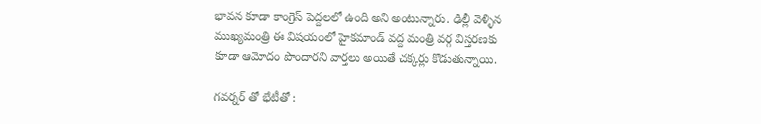భావన కూడా కాంగ్రెస్ పెద్దలలో ఉంది అని అంటున్నారు. ఢిల్లీ వెళ్ళిన ముఖ్యమంత్రి ఈ విషయంలో హైకమాండ్ వద్ద మంత్రి వర్గ విస్తరణకు కూడా ఆమోదం పొందారని వార్తలు అయితే చక్కర్లు కొడుతున్నాయి.

గవర్నర్ తో భేటీతో :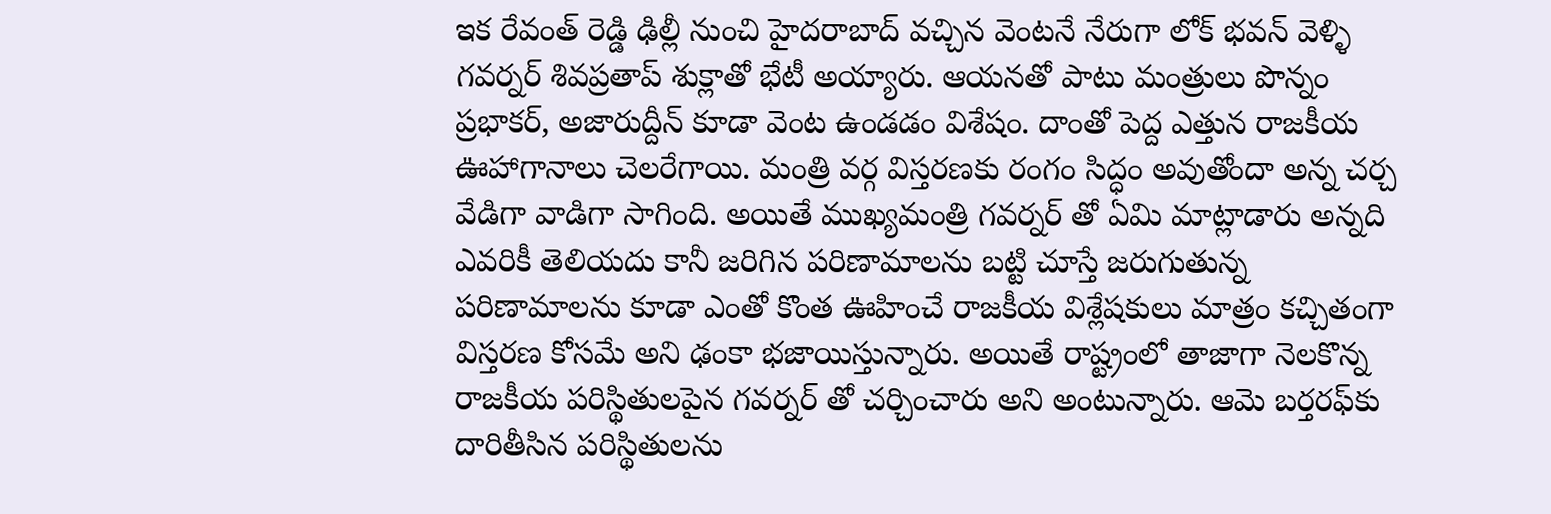ఇక రేవంత్ రెడ్డి ఢిల్లీ నుంచి హైదరాబాద్ వచ్చిన వెంటనే నేరుగా లోక్ భవన్ వెళ్ళి గవర్నర్ శివప్రతాప్ శుక్లాతో భేటీ అయ్యారు. ఆయనతో పాటు మంత్రులు పొన్నం ప్రభాకర్, అజారుద్దీన్ కూడా వెంట ఉండడం విశేషం. దాంతో పెద్ద ఎత్తున రాజకీయ ఊహాగానాలు చెలరేగాయి. మంత్రి వర్గ విస్తరణకు రంగం సిద్ధం అవుతోందా అన్న చర్చ వేడిగా వాడిగా సాగింది. అయితే ముఖ్యమంత్రి గవర్నర్ తో ఏమి మాట్లాడారు అన్నది ఎవరికీ తెలియదు కానీ జరిగిన పరిణామాలను బట్టి చూస్తే జరుగుతున్న పరిణామాలను కూడా ఎంతో కొంత ఊహించే రాజకీయ విశ్లేషకులు మాత్రం కచ్చితంగా విస్తరణ కోసమే అని ఢంకా భజాయిస్తున్నారు. అయితే రాష్ట్రంలో తాజాగా నెలకొన్న రాజకీయ పరిస్థితులపైన గవర్నర్ తో చర్చించారు అని అంటున్నారు. ఆమె బర్తరఫ్‌కు దారితీసిన పరిస్థితులను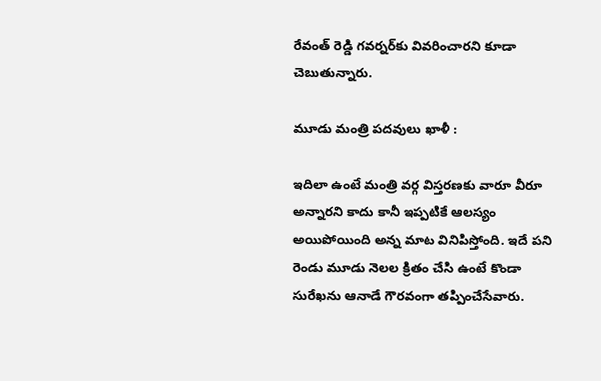రేవంత్ రెడ్డి గవర్నర్‌కు వివరించారని కూడా చెబుతున్నారు.

మూడు మంత్రి పదవులు ఖాళీ :

ఇదిలా ఉంటే మంత్రి వర్గ విస్తరణకు వారూ వీరూ అన్నారని కాదు కానీ ఇప్పటికే ఆలస్యం అయిపోయింది అన్న మాట వినిపిస్తోంది. ఇదే పని రెండు మూడు నెలల క్రితం చేసి ఉంటే కొండా సురేఖను ఆనాడే గౌరవంగా తప్పించేసేవారు.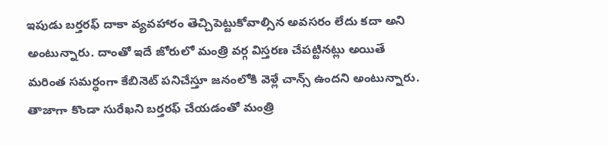ఇపుడు బర్తరఫ్ దాకా వ్యవహారం తెచ్చిపెట్టుకోవాల్సిన అవసరం లేదు కదా అని అంటున్నారు. దాంతో ఇదే జోరులో మంత్రి వర్గ విస్తరణ చేపట్టినట్లు అయితే మరింత సమర్ధంగా కేబినెట్ పనిచేస్తూ జనంలోకి వెళ్లే చాన్స్ ఉందని అంటున్నారు. తాజాగా కొండా సురేఖని బర్తరఫ్ చేయడంతో మంత్రి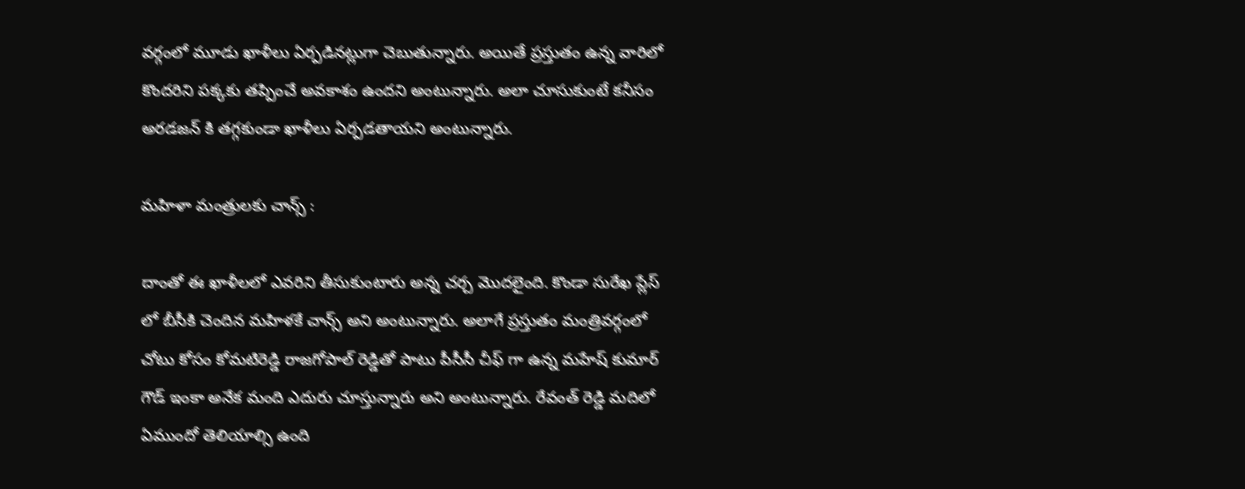వర్గంలో మూడు ఖాళీలు ఏర్పడినట్లుగా చెబుతున్నారు. అయితే ప్రస్తుతం ఉన్న వారిలో కొందరిని పక్కకు తప్పించే అవకాశం ఉందని అంటున్నారు. అలా చూసుకుంటే కనీసం అరడజన్ కి తగ్గకుండా ఖాళీలు ఏర్పడతాయని అంటున్నారు.

మహిళా మంత్రులకు చాన్స్ :

దాంతో ఈ ఖాళీలలో ఎవరిని తీసుకుంటారు అన్న చర్చ మొదలైంది. కొండా సురేఖ ప్లేస్ లో బీసీకి చెందిన మహిళకే చాన్స్ అని అంటున్నారు. అలాగే ప్రస్తుతం మంత్రివర్గంలో చోటు కోసం కోమటిరెడ్డి రాజగోపాల్ రెడ్డితో పాటు పీసీసీ చీఫ్ గా ఉన్న మహేష్ కుమార్ గౌడ్ ఇంకా అనేక మంది ఎదురు చూస్తున్నారు అని అంటున్నారు. రేవంత్ రెడ్డి మదిలో ఏముందో తెలియాల్సి ఉంది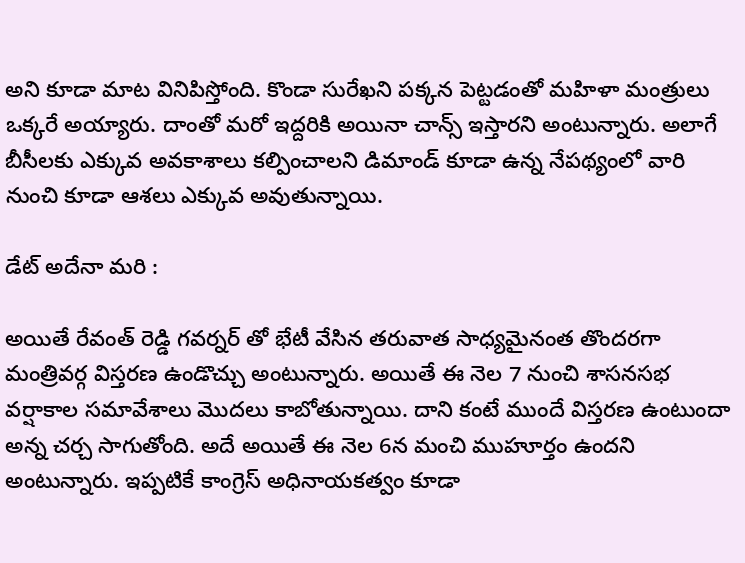అని కూడా మాట వినిపిస్తోంది. కొండా సురేఖని పక్కన పెట్టడంతో మహిళా మంత్రులు ఒక్కరే అయ్యారు. దాంతో మరో ఇద్దరికి అయినా చాన్స్ ఇస్తారని అంటున్నారు. అలాగే బీసీలకు ఎక్కువ అవకాశాలు కల్పించాలని డిమాండ్ కూడా ఉన్న నేపథ్యంలో వారి నుంచి కూడా ఆశలు ఎక్కువ అవుతున్నాయి.

డేట్ అదేనా మరి :

అయితే రేవంత్ రెడ్డి గవర్నర్ తో భేటీ వేసిన తరువాత సాధ్యమైనంత తొందరగా మంత్రివర్గ విస్తరణ ఉండొచ్చు అంటున్నారు. అయితే ఈ నెల 7 నుంచి శాసనసభ వర్షాకాల సమావేశాలు మొదలు కాబోతున్నాయి. దాని కంటే ముందే విస్తరణ ఉంటుందా అన్న చర్చ సాగుతోంది. అదే అయితే ఈ నెల 6న మంచి ముహూర్తం ఉందని అంటున్నారు. ఇప్పటికే కాంగ్రెస్ అధినాయకత్వం కూడా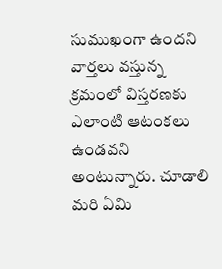సుముఖంగా ఉందని వార్తలు వస్తున్న క్రమంలో విస్తరణకు ఎలాంటి ఆటంకలు ఉండవని అంటున్నారు. చూడాలి మరి ఏమి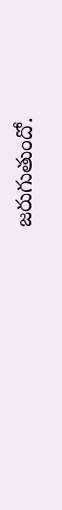జరుగుతుందో.